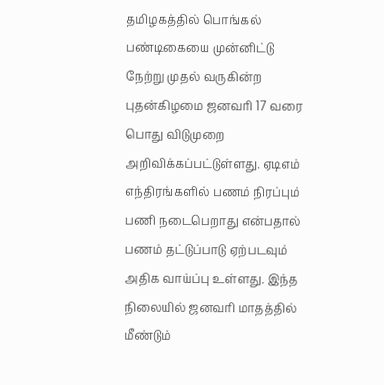தமிழகத்தில் பொங்கல் பண்டிகையை முன்னிட்டு நேற்று முதல் வருகின்ற புதன்கிழமை ஜனவரி 17 வரை பொது விடுமுறை அறிவிக்கப்பட்டுள்ளது. ஏடிஎம் எந்திரங்களில் பணம் நிரப்பும் பணி நடைபெறாது என்பதால் பணம் தட்டுப்பாடு ஏற்படவும் அதிக வாய்ப்பு உள்ளது. இந்த நிலையில் ஜனவரி மாதத்தில் மீண்டும்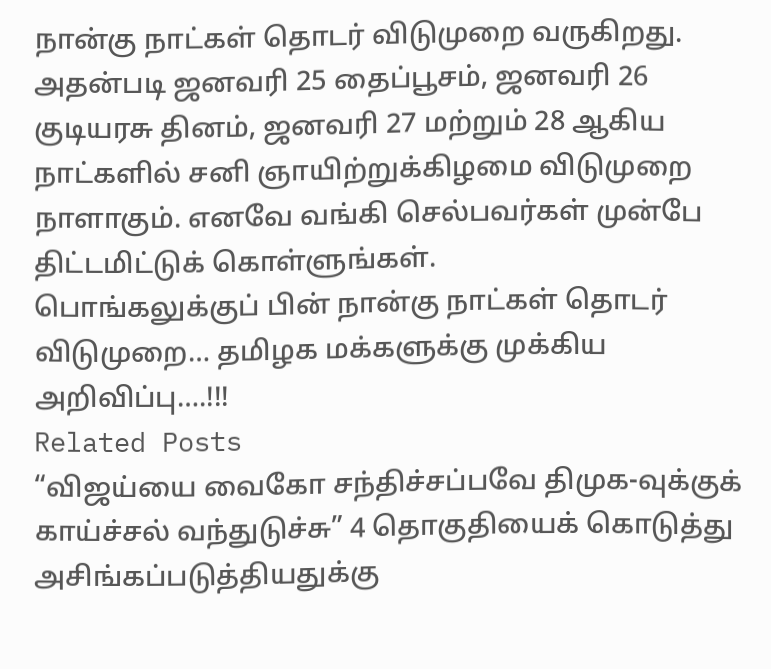நான்கு நாட்கள் தொடர் விடுமுறை வருகிறது. அதன்படி ஜனவரி 25 தைப்பூசம், ஜனவரி 26 குடியரசு தினம், ஜனவரி 27 மற்றும் 28 ஆகிய நாட்களில் சனி ஞாயிற்றுக்கிழமை விடுமுறை நாளாகும். எனவே வங்கி செல்பவர்கள் முன்பே திட்டமிட்டுக் கொள்ளுங்கள்.
பொங்கலுக்குப் பின் நான்கு நாட்கள் தொடர் விடுமுறை… தமிழக மக்களுக்கு முக்கிய அறிவிப்பு….!!!
Related Posts
“விஜய்யை வைகோ சந்திச்சப்பவே திமுக-வுக்குக் காய்ச்சல் வந்துடுச்சு” 4 தொகுதியைக் கொடுத்து அசிங்கப்படுத்தியதுக்கு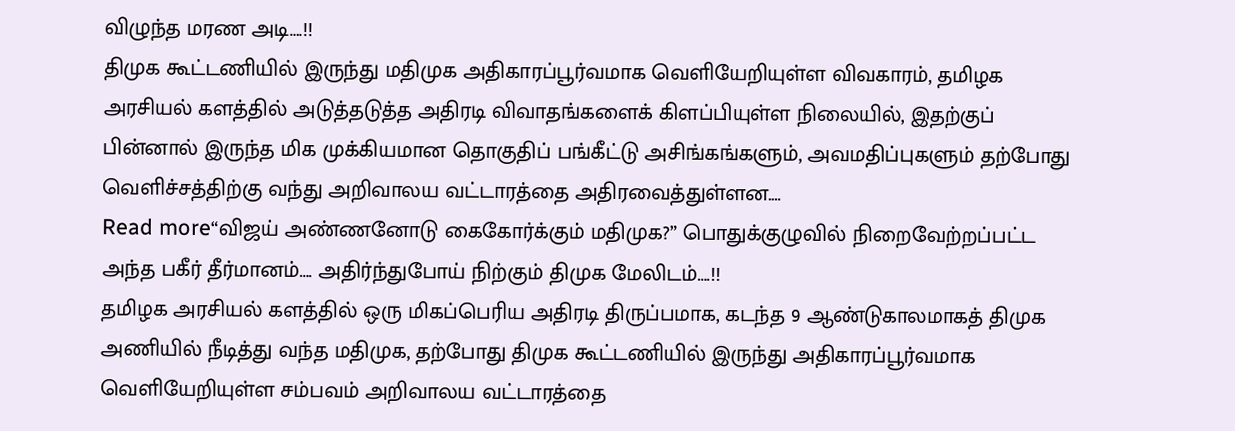விழுந்த மரண அடி….!!
திமுக கூட்டணியில் இருந்து மதிமுக அதிகாரப்பூர்வமாக வெளியேறியுள்ள விவகாரம், தமிழக அரசியல் களத்தில் அடுத்தடுத்த அதிரடி விவாதங்களைக் கிளப்பியுள்ள நிலையில், இதற்குப் பின்னால் இருந்த மிக முக்கியமான தொகுதிப் பங்கீட்டு அசிங்கங்களும், அவமதிப்புகளும் தற்போது வெளிச்சத்திற்கு வந்து அறிவாலய வட்டாரத்தை அதிரவைத்துள்ளன.…
Read more“விஜய் அண்ணனோடு கைகோர்க்கும் மதிமுக?” பொதுக்குழுவில் நிறைவேற்றப்பட்ட அந்த பகீர் தீர்மானம்…. அதிர்ந்துபோய் நிற்கும் திமுக மேலிடம்….!!
தமிழக அரசியல் களத்தில் ஒரு மிகப்பெரிய அதிரடி திருப்பமாக, கடந்த 9 ஆண்டுகாலமாகத் திமுக அணியில் நீடித்து வந்த மதிமுக, தற்போது திமுக கூட்டணியில் இருந்து அதிகாரப்பூர்வமாக வெளியேறியுள்ள சம்பவம் அறிவாலய வட்டாரத்தை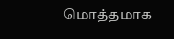மொத்தமாக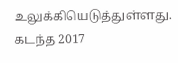உலுக்கியெடுத்துள்ளது. கடந்த 2017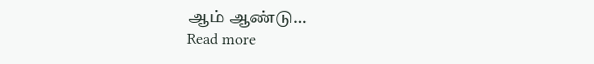ஆம் ஆண்டு…
Read more